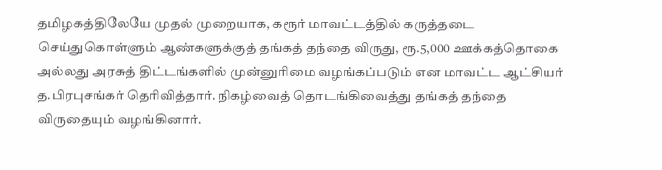தமிழகத்திலேயே முதல் முறையாக, கரூர் மாவட்டத்தில் கருத்தடை செய்துகொள்ளும் ஆண்களுக்குத் தங்கத் தந்தை விருது, ரூ.5,000 ஊக்கத்தொகை அல்லது அரசுத் திட்டங்களில் முன்னுரிமை வழங்கப்படும் என மாவட்ட ஆட்சியர் த.பிரபுசங்கர் தெரிவித்தார். நிகழ்வைத் தொடங்கிவைத்து தங்கத் தந்தை விருதையும் வழங்கினார்.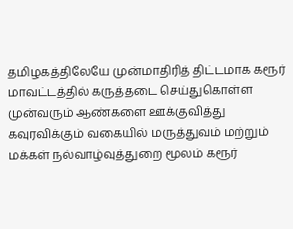தமிழகத்திலேயே முன்மாதிரித் திட்டமாக கரூர் மாவட்டத்தில் கருத்தடை செய்துகொள்ள முன்வரும் ஆண்களை ஊக்குவித்து கவுரவிக்கும் வகையில் மருத்துவம் மற்றும் மக்கள் நல்வாழ்வுத்துறை மூலம் கரூர்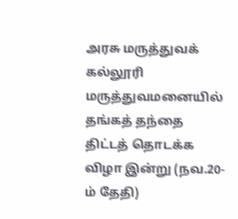அரசு மருத்துவக் கல்லூரி மருத்துவமனையில் தங்கத் தந்தை திட்டத் தொடக்க விழா இன்று (நவ.20-ம் தேதி)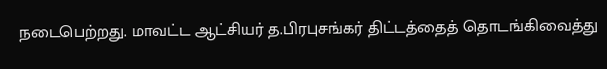நடைபெற்றது. மாவட்ட ஆட்சியர் த.பிரபுசங்கர் திட்டத்தைத் தொடங்கிவைத்து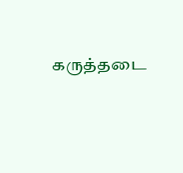கருத்தடை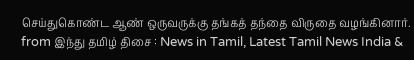செய்துகொண்ட ஆண் ஒருவருக்கு தங்கத் தந்தை விருதை வழங்கினார்.
from இந்து தமிழ் திசை : News in Tamil, Latest Tamil News India &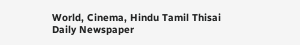World, Cinema, Hindu Tamil Thisai Daily Newspaper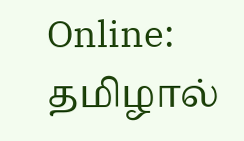Online: தமிழால்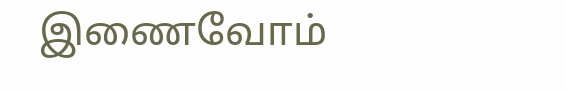இணைவோம்